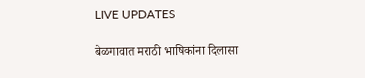LIVE UPDATES

बेळगावात मराठी भाषिकांना दिलासा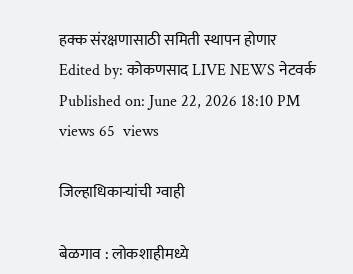हक्क संरक्षणासाठी समिती स्थापन होणार
Edited by: कोकणसाद LIVE NEWS नेटवर्क
Published on: June 22, 2026 18:10 PM
views 65  views

जिल्हाधिकाऱ्यांची ग्वाही

बेळगाव : लोकशाहीमध्ये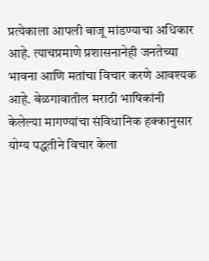प्रत्येकाला आपली बाजू मांडण्याचा अधिकार आहे. त्याचप्रमाणे प्रशासनानेही जनतेच्या भावना आणि मतांचा विचार करणे आवश्यक आहे. बेळगावातील मराठी भाषिकांनी केलेल्या मागण्यांचा संविधानिक हक्कानुसार योग्य पद्धतीने विचार केला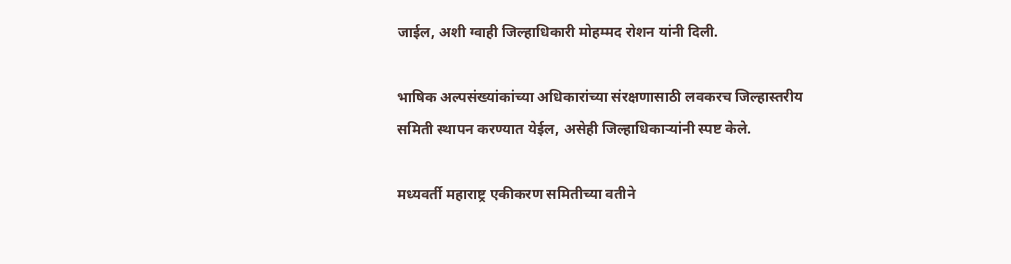जाईल, अशी ग्वाही जिल्हाधिकारी मोहम्मद रोशन यांनी दिली.

भाषिक अल्पसंख्यांकांच्या अधिकारांच्या संरक्षणासाठी लवकरच जिल्हास्तरीय समिती स्थापन करण्यात येईल, असेही जिल्हाधिकाऱ्यांनी स्पष्ट केले.

मध्यवर्ती महाराष्ट्र एकीकरण समितीच्या वतीने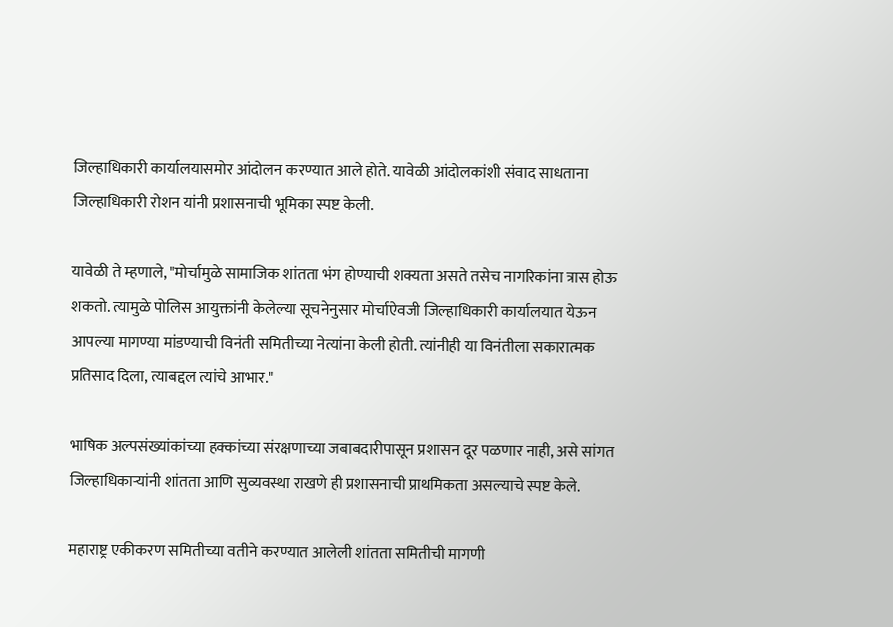जिल्हाधिकारी कार्यालयासमोर आंदोलन करण्यात आले होते. यावेळी आंदोलकांशी संवाद साधताना जिल्हाधिकारी रोशन यांनी प्रशासनाची भूमिका स्पष्ट केली.

यावेळी ते म्हणाले, "मोर्चामुळे सामाजिक शांतता भंग होण्याची शक्यता असते तसेच नागरिकांना त्रास होऊ शकतो. त्यामुळे पोलिस आयुक्तांनी केलेल्या सूचनेनुसार मोर्चाऐवजी जिल्हाधिकारी कार्यालयात येऊन आपल्या मागण्या मांडण्याची विनंती समितीच्या नेत्यांना केली होती. त्यांनीही या विनंतीला सकारात्मक प्रतिसाद दिला, त्याबद्दल त्यांचे आभार."

भाषिक अल्पसंख्यांकांच्या हक्कांच्या संरक्षणाच्या जबाबदारीपासून प्रशासन दूर पळणार नाही, असे सांगत जिल्हाधिकाऱ्यांनी शांतता आणि सुव्यवस्था राखणे ही प्रशासनाची प्राथमिकता असल्याचे स्पष्ट केले.

महाराष्ट्र एकीकरण समितीच्या वतीने करण्यात आलेली शांतता समितीची मागणी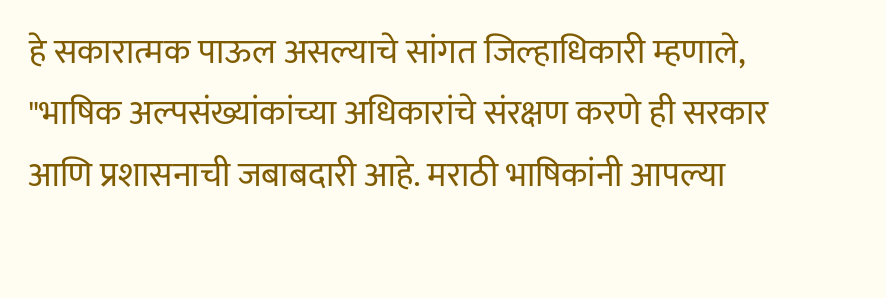हे सकारात्मक पाऊल असल्याचे सांगत जिल्हाधिकारी म्हणाले, "भाषिक अल्पसंख्यांकांच्या अधिकारांचे संरक्षण करणे ही सरकार आणि प्रशासनाची जबाबदारी आहे. मराठी भाषिकांनी आपल्या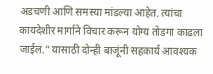अडचणी आणि समस्या मांडल्या आहेत. त्यांचा कायदेशीर मार्गाने विचार करून योग्य तोडगा काढला जाईल." यासाठी दोन्ही बाजूंनी सहकार्य आवश्यक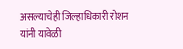असल्याचेही जिल्हाधिकारी रोशन यांनी यावेळी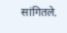सांगितले.